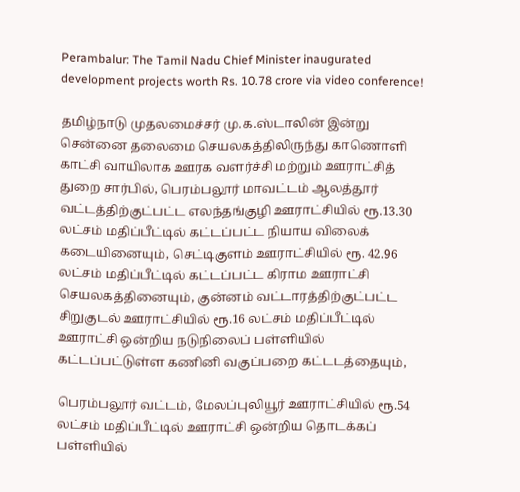Perambalur: The Tamil Nadu Chief Minister inaugurated development projects worth Rs. 10.78 crore via video conference!

தமிழ்நாடு முதலமைச்சர் மு.க.ஸ்டாலின் இன்று சென்னை தலைமை செயலகத்திலிருந்து காணொளி காட்சி வாயிலாக ஊரக வளர்ச்சி மற்றும் ஊராட்சித் துறை சார்பில், பெரம்பலூர் மாவட்டம் ஆலத்தூர் வட்டத்திற்குட்பட்ட எலந்தங்குழி ஊராட்சியில் ரூ.13.30 லட்சம் மதிப்பீட்டில் கட்டப்பட்ட நியாய விலைக் கடையினையும், செட்டிகுளம் ஊராட்சியில் ரூ. 42.96 லட்சம் மதிப்பீட்டில் கட்டப்பட்ட கிராம ஊராட்சி செயலகத்தினையும், குன்னம் வட்டாரத்திற்குட்பட்ட சிறுகுடல் ஊராட்சியில் ரூ.16 லட்சம் மதிப்பீட்டில் ஊராட்சி ஒன்றிய நடுநிலைப் பள்ளியில் கட்டப்பட்டுள்ள கணினி வகுப்பறை கட்டடத்தையும்,

பெரம்பலூர் வட்டம், மேலப்புலியூர் ஊராட்சியில் ரூ.54 லட்சம் மதிப்பீட்டில் ஊராட்சி ஒன்றிய தொடக்கப் பள்ளியில்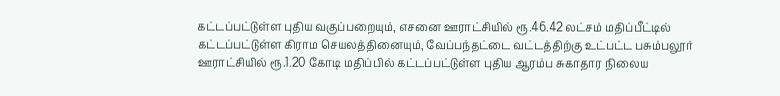கட்டப்பட்டுள்ள புதிய வகுப்பறையும், எசனை ஊராட்சியில் ரூ.46.42 லட்சம் மதிப்பீட்டில் கட்டப்பட்டுள்ள கிராம செயலத்தினையும், வேப்பந்தட்டை வட்டத்திற்கு உட்பட்ட பசும்பலூர் ஊராட்சியில் ரூ.1.20 கோடி மதிப்பில் கட்டப்பட்டுள்ள புதிய ஆரம்ப சுகாதார நிலைய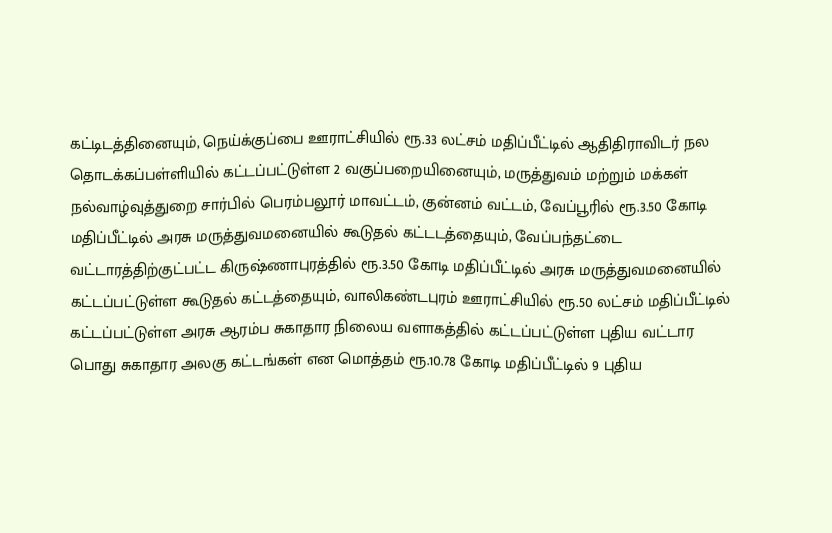கட்டிடத்தினையும், நெய்க்குப்பை ஊராட்சியில் ரூ.33 லட்சம் மதிப்பீட்டில் ஆதிதிராவிடர் நல தொடக்கப்பள்ளியில் கட்டப்பட்டுள்ள 2 வகுப்பறையினையும், மருத்துவம் மற்றும் மக்கள் நல்வாழ்வுத்துறை சார்பில் பெரம்பலூர் மாவட்டம், குன்னம் வட்டம், வேப்பூரில் ரூ.3.50 கோடி மதிப்பீட்டில் அரசு மருத்துவமனையில் கூடுதல் கட்டடத்தையும், வேப்பந்தட்டை வட்டாரத்திற்குட்பட்ட கிருஷ்ணாபுரத்தில் ரூ.3.50 கோடி மதிப்பீட்டில் அரசு மருத்துவமனையில் கட்டப்பட்டுள்ள கூடுதல் கட்டத்தையும், வாலிகண்டபுரம் ஊராட்சியில் ரூ.50 லட்சம் மதிப்பீட்டில் கட்டப்பட்டுள்ள அரசு ஆரம்ப சுகாதார நிலைய வளாகத்தில் கட்டப்பட்டுள்ள புதிய வட்டார பொது சுகாதார அலகு கட்டங்கள் என மொத்தம் ரூ.10.78 கோடி மதிப்பீட்டில் 9 புதிய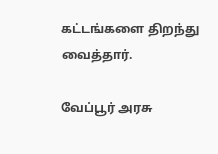கட்டங்களை திறந்து வைத்தார்.

வேப்பூர் அரசு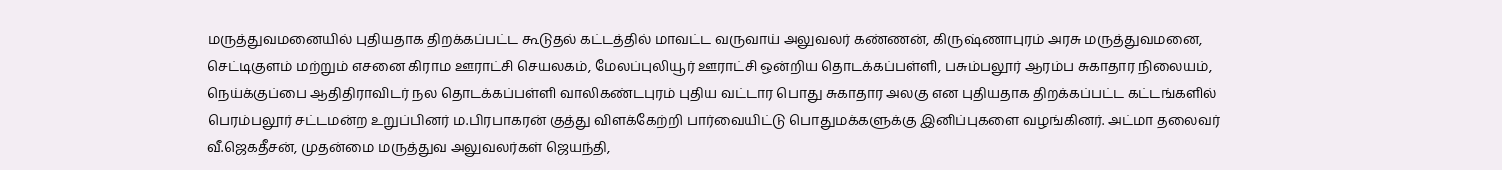மருத்துவமனையில் புதியதாக திறக்கப்பட்ட கூடுதல் கட்டத்தில் மாவட்ட வருவாய் அலுவலர் கண்ணன், கிருஷ்ணாபுரம் அரசு மருத்துவமனை, செட்டிகுளம் மற்றும் எசனை கிராம ஊராட்சி செயலகம், மேலப்புலியூர் ஊராட்சி ஒன்றிய தொடக்கப்பள்ளி, பசும்பலூர் ஆரம்ப சுகாதார நிலையம், நெய்க்குப்பை ஆதிதிராவிடர் நல தொடக்கப்பள்ளி வாலிகண்டபுரம் புதிய வட்டார பொது சுகாதார அலகு என புதியதாக திறக்கப்பட்ட கட்டங்களில் பெரம்பலூர் சட்டமன்ற உறுப்பினர் ம.பிரபாகரன் குத்து விளக்கேற்றி பார்வையிட்டு பொதுமக்களுக்கு இனிப்புகளை வழங்கினர். அட்மா தலைவர் வீ.ஜெகதீசன், முதன்மை மருத்துவ அலுவலர்கள் ஜெயந்தி,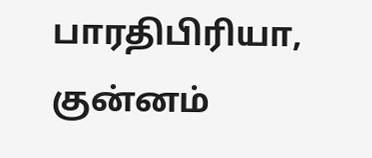பாரதிபிரியா, குன்னம்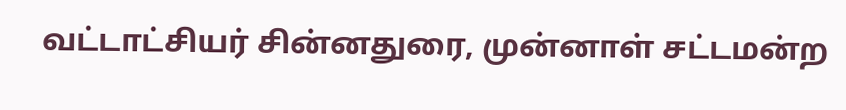வட்டாட்சியர் சின்னதுரை, முன்னாள் சட்டமன்ற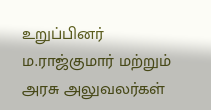உறுப்பினர் ம.ராஜ்குமார் மற்றும் அரசு அலுவலர்கள்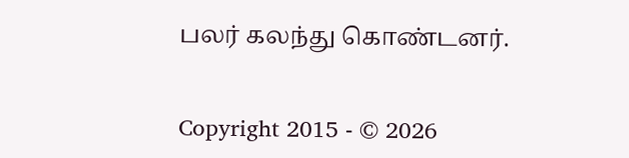பலர் கலந்து கொண்டனர்.


Copyright 2015 - © 2026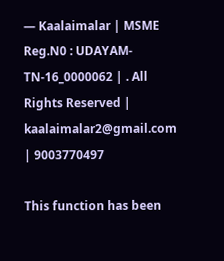— Kaalaimalar | MSME Reg.N0 : UDAYAM-TN-16_0000062 | . All Rights Reserved | kaalaimalar2@gmail.com | 9003770497

This function has been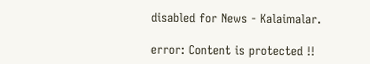disabled for News - Kalaimalar.

error: Content is protected !!